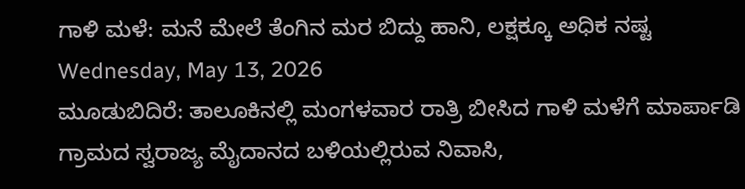ಗಾಳಿ ಮಳೆ: ಮನೆ ಮೇಲೆ ತೆಂಗಿನ ಮರ ಬಿದ್ದು ಹಾನಿ, ಲಕ್ಷಕ್ಕೂ ಅಧಿಕ ನಷ್ಟ
Wednesday, May 13, 2026
ಮೂಡುಬಿದಿರೆ: ತಾಲೂಕಿನಲ್ಲಿ ಮಂಗಳವಾರ ರಾತ್ರಿ ಬೀಸಿದ ಗಾಳಿ ಮಳೆಗೆ ಮಾರ್ಪಾಡಿ ಗ್ರಾಮದ ಸ್ವರಾಜ್ಯ ಮೈದಾನದ ಬಳಿಯಲ್ಲಿರುವ ನಿವಾಸಿ,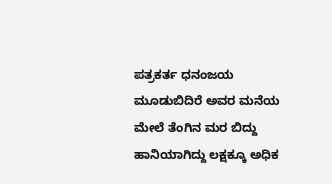ಪತ್ರಕರ್ತ ಧನಂಜಯ ಮೂಡುಬಿದಿರೆ ಅವರ ಮನೆಯ ಮೇಲೆ ತೆಂಗಿನ ಮರ ಬಿದ್ದು ಹಾನಿಯಾಗಿದ್ದು ಲಕ್ಷಕ್ಕೂ ಅಧಿಕ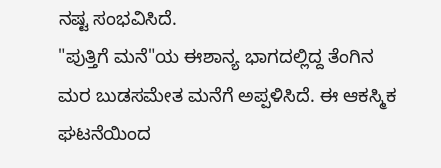ನಷ್ಟ ಸಂಭವಿಸಿದೆ.
"ಪುತ್ತಿಗೆ ಮನೆ"ಯ ಈಶಾನ್ಯ ಭಾಗದಲ್ಲಿದ್ದ ತೆಂಗಿನ ಮರ ಬುಡಸಮೇತ ಮನೆಗೆ ಅಪ್ಪಳಿಸಿದೆ. ಈ ಆಕಸ್ಮಿಕ ಘಟನೆಯಿಂದ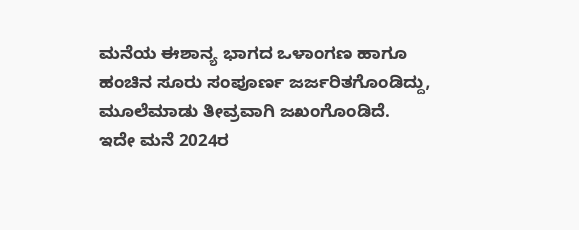ಮನೆಯ ಈಶಾನ್ಯ ಭಾಗದ ಒಳಾಂಗಣ ಹಾಗೂ ಹಂಚಿನ ಸೂರು ಸಂಪೂರ್ಣ ಜರ್ಜರಿತಗೊಂಡಿದ್ದು, ಮೂಲೆಮಾಡು ತೀವ್ರವಾಗಿ ಜಖಂಗೊಂಡಿದೆ.
ಇದೇ ಮನೆ 2024ರ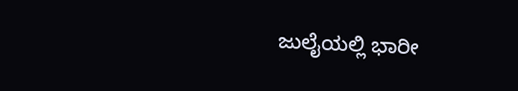ಜುಲೈಯಲ್ಲಿ ಭಾರೀ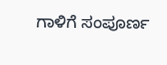ಗಾಳಿಗೆ ಸಂಪೂರ್ಣ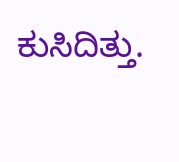ಕುಸಿದಿತ್ತು.